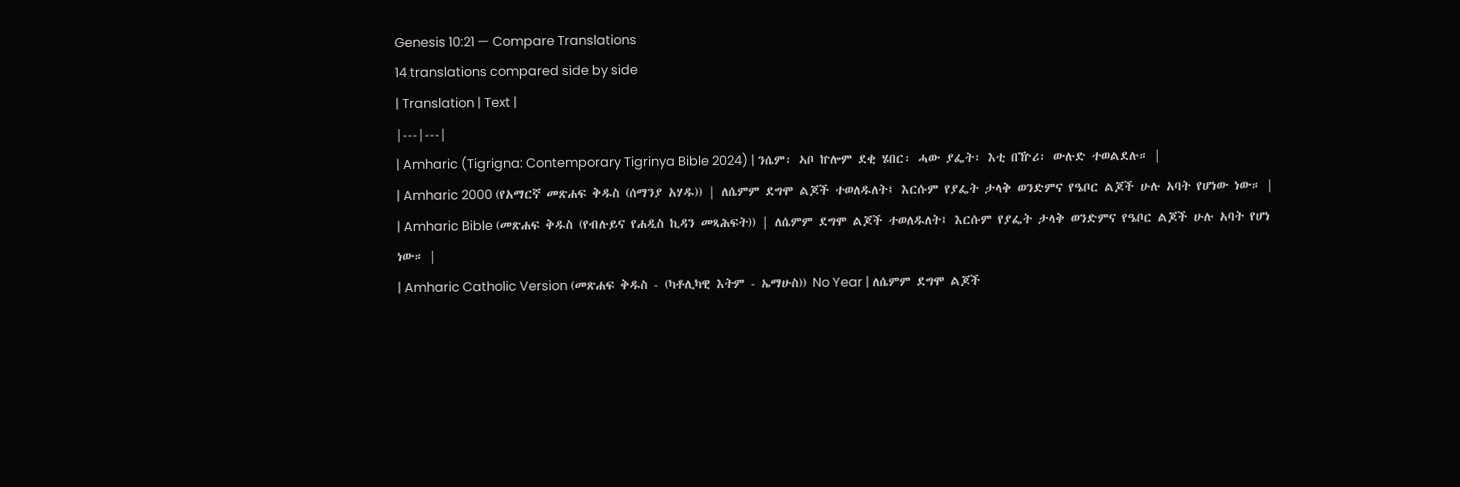Genesis 10:21 — Compare Translations
14 translations compared side by side
| Translation | Text |
|---|---|
| Amharic (Tigrigna: Contemporary Tigrinya Bible 2024) | ንሴም፡ ኣቦ ኵሎም ደቂ ሄበር፡ ሓው ያፌት፡ እቲ በዅሪ፡ ውሉድ ተወልደሉ። |
| Amharic 2000 (የአማርኛ መጽሐፍ ቅዱስ (ሰማንያ አሃዱ)) | ለሴምም ደግሞ ልጆች ተወለዱለት፤ እርሱም የያፌት ታላቅ ወንድምና የዔቦር ልጆች ሁሉ አባት የሆነው ነው። |
| Amharic Bible (መጽሐፍ ቅዱስ (የብሉይና የሐዲስ ኪዳን መጻሕፍት)) | ለሴምም ደግሞ ልጆች ተወለዱለት፤ እርሱም የያፌት ታላቅ ወንድምና የዔቦር ልጆች ሁሉ አባት የሆነ ነው። |
| Amharic Catholic Version (መጽሐፍ ቅዱስ - (ካቶሊካዊ እትም - ኤማሁስ)) No Year | ለሴምም ደግሞ ልጆች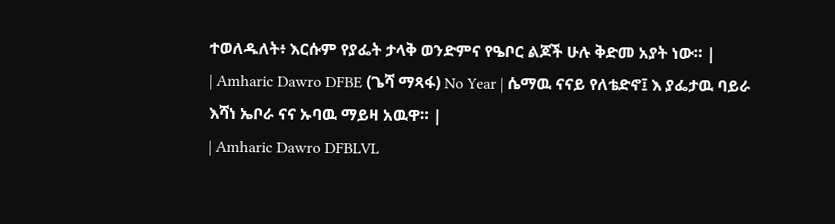ተወለዱለት፥ እርሱም የያፌት ታላቅ ወንድምና የዔቦር ልጆች ሁሉ ቅድመ አያት ነው። |
| Amharic Dawro DFBE (ጌሻ ማጻፋ) No Year | ሴማዉ ናናይ የለቴድኖ፤ እ ያፌታዉ ባይራ እሻነ ኤቦራ ናና ኡባዉ ማይዛ አዉዋ። |
| Amharic Dawro DFBLVL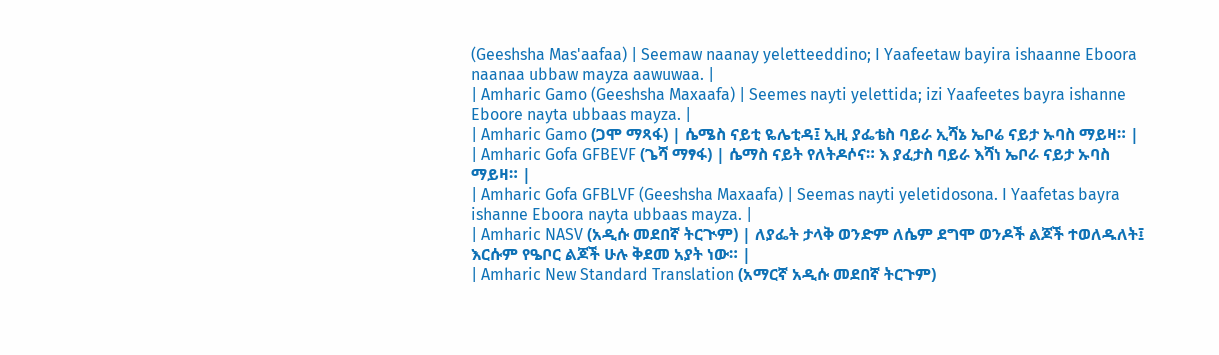(Geeshsha Mas'aafaa) | Seemaw naanay yeletteeddino; I Yaafeetaw bayira ishaanne Eboora naanaa ubbaw mayza aawuwaa. |
| Amharic Gamo (Geeshsha Maxaafa) | Seemes nayti yelettida; izi Yaafeetes bayra ishanne Eboore nayta ubbaas mayza. |
| Amharic Gamo (ጋሞ ማጻፋ) | ሴሜስ ናይቲ ዬሌቲዳ፤ ኢዚ ያፌቴስ ባይራ ኢሻኔ ኤቦሬ ናይታ ኡባስ ማይዛ። |
| Amharic Gofa GFBEVF (ጌሻ ማፃፋ) | ሴማስ ናይት የለትዶሶና። እ ያፈታስ ባይራ እሻነ ኤቦራ ናይታ ኡባስ ማይዛ። |
| Amharic Gofa GFBLVF (Geeshsha Maxaafa) | Seemas nayti yeletidosona. I Yaafetas bayra ishanne Eboora nayta ubbaas mayza. |
| Amharic NASV (አዲሱ መደበኛ ትርጒም) | ለያፌት ታላቅ ወንድም ለሴም ደግሞ ወንዶች ልጆች ተወለዱለት፤ እርሱም የዔቦር ልጆች ሁሉ ቅደመ አያት ነው። |
| Amharic New Standard Translation (አማርኛ አዲሱ መደበኛ ትርጉም)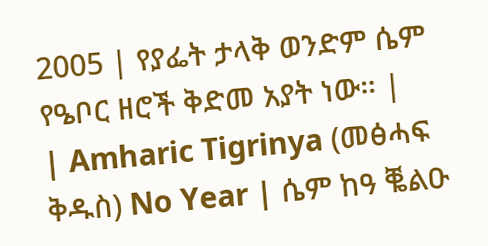2005 | የያፌት ታላቅ ወንድም ሴም የዔቦር ዘሮች ቅድመ አያት ነው። |
| Amharic Tigrinya (መፅሓፍ ቅዱስ) No Year | ሴም ከዓ ቘልዑ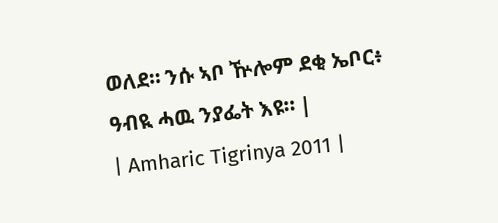ወለደ። ንሱ ኣቦ ዅሎም ደቂ ኤቦር፥ ዓብዪ ሓዉ ንያፌት እዩ። |
| Amharic Tigrinya 2011 |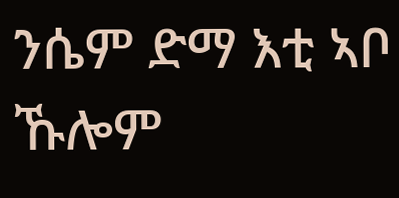ንሴም ድማ እቲ ኣቦ ኹሎም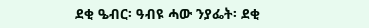ደቂ ዔብር፡ ዓብዩ ሓው ንያፌት፡ ደቂ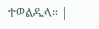ተወልዱላ። |